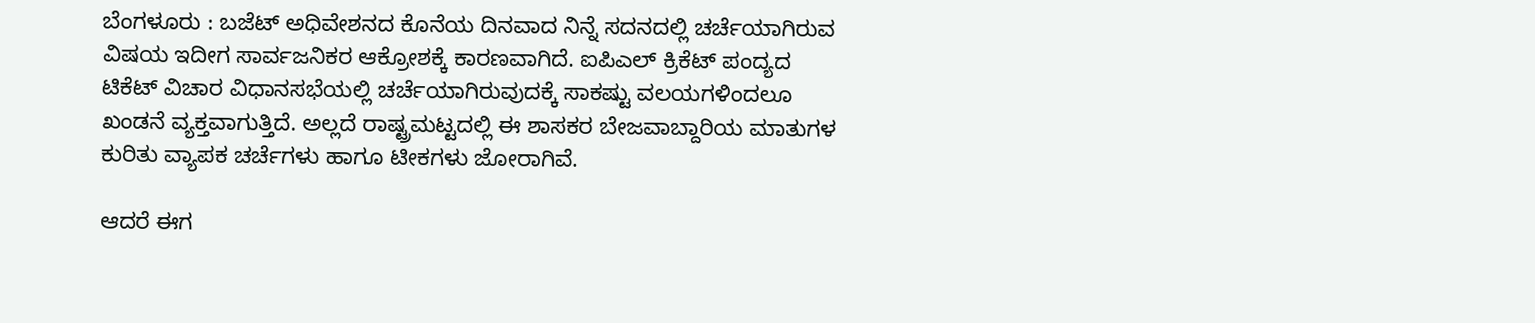ಬೆಂಗಳೂರು : ಬಜೆಟ್ ಅಧಿವೇಶನದ ಕೊನೆಯ ದಿನವಾದ ನಿನ್ನೆ ಸದನದಲ್ಲಿ ಚರ್ಚೆಯಾಗಿರುವ ವಿಷಯ ಇದೀಗ ಸಾರ್ವಜನಿಕರ ಆಕ್ರೋಶಕ್ಕೆ ಕಾರಣವಾಗಿದೆ. ಐಪಿಎಲ್ ಕ್ರಿಕೆಟ್ ಪಂದ್ಯದ ಟಿಕೆಟ್ ವಿಚಾರ ವಿಧಾನಸಭೆಯಲ್ಲಿ ಚರ್ಚೆಯಾಗಿರುವುದಕ್ಕೆ ಸಾಕಷ್ಟು ವಲಯಗಳಿಂದಲೂ ಖಂಡನೆ ವ್ಯಕ್ತವಾಗುತ್ತಿದೆ. ಅಲ್ಲದೆ ರಾಷ್ಟ್ರಮಟ್ಟದಲ್ಲಿ ಈ ಶಾಸಕರ ಬೇಜವಾಬ್ದಾರಿಯ ಮಾತುಗಳ ಕುರಿತು ವ್ಯಾಪಕ ಚರ್ಚೆಗಳು ಹಾಗೂ ಟೀಕಗಳು ಜೋರಾಗಿವೆ.

ಆದರೆ ಈಗ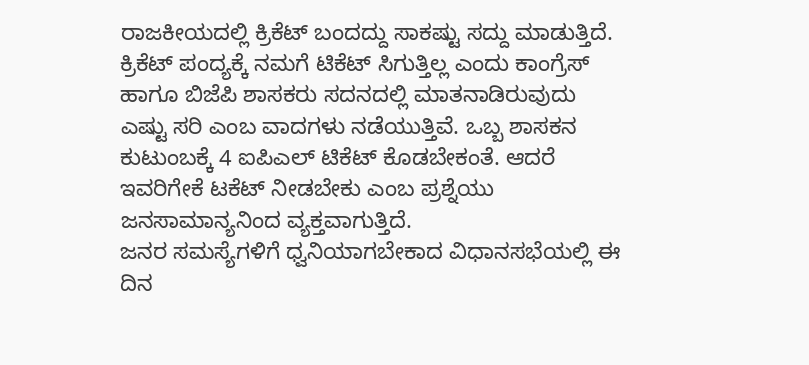ರಾಜಕೀಯದಲ್ಲಿ ಕ್ರಿಕೆಟ್ ಬಂದದ್ದು ಸಾಕಷ್ಟು ಸದ್ದು ಮಾಡುತ್ತಿದೆ. ಕ್ರಿಕೆಟ್ ಪಂದ್ಯಕ್ಕೆ ನಮಗೆ ಟಿಕೆಟ್ ಸಿಗುತ್ತಿಲ್ಲ ಎಂದು ಕಾಂಗ್ರೆಸ್ ಹಾಗೂ ಬಿಜೆಪಿ ಶಾಸಕರು ಸದನದಲ್ಲಿ ಮಾತನಾಡಿರುವುದು ಎಷ್ಟು ಸರಿ ಎಂಬ ವಾದಗಳು ನಡೆಯುತ್ತಿವೆ. ಒಬ್ಬ ಶಾಸಕನ ಕುಟುಂಬಕ್ಕೆ 4 ಐಪಿಎಲ್ ಟಿಕೆಟ್ ಕೊಡಬೇಕಂತೆ. ಆದರೆ ಇವರಿಗೇಕೆ ಟಕೆಟ್ ನೀಡಬೇಕು ಎಂಬ ಪ್ರಶ್ನೆಯು ಜನಸಾಮಾನ್ಯನಿಂದ ವ್ಯಕ್ತವಾಗುತ್ತಿದೆ.
ಜನರ ಸಮಸ್ಯೆಗಳಿಗೆ ಧ್ವನಿಯಾಗಬೇಕಾದ ವಿಧಾನಸಭೆಯಲ್ಲಿ ಈ ದಿನ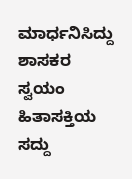ಮಾರ್ಧನಿಸಿದ್ದು ಶಾಸಕರ ಸ್ವಯಂ ಹಿತಾಸಕ್ತಿಯ ಸದ್ದು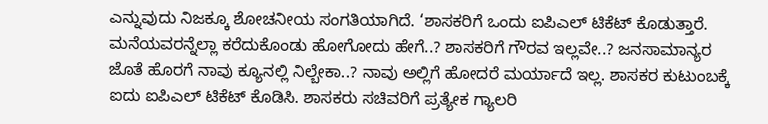ಎನ್ನುವುದು ನಿಜಕ್ಕೂ ಶೋಚನೀಯ ಸಂಗತಿಯಾಗಿದೆ. ‘ಶಾಸಕರಿಗೆ ಒಂದು ಐಪಿಎಲ್ ಟಿಕೆಟ್ ಕೊಡುತ್ತಾರೆ. ಮನೆಯವರನ್ನೆಲ್ಲಾ ಕರೆದುಕೊಂಡು ಹೋಗೋದು ಹೇಗೆ..? ಶಾಸಕರಿಗೆ ಗೌರವ ಇಲ್ಲವೇ..? ಜನಸಾಮಾನ್ಯರ ಜೊತೆ ಹೊರಗೆ ನಾವು ಕ್ಯೂನಲ್ಲಿ ನಿಲ್ಬೇಕಾ..? ನಾವು ಅಲ್ಲಿಗೆ ಹೋದರೆ ಮರ್ಯಾದೆ ಇಲ್ಲ. ಶಾಸಕರ ಕುಟುಂಬಕ್ಕೆ ಐದು ಐಪಿಎಲ್ ಟಿಕೆಟ್ ಕೊಡಿಸಿ. ಶಾಸಕರು ಸಚಿವರಿಗೆ ಪ್ರತ್ಯೇಕ ಗ್ಯಾಲರಿ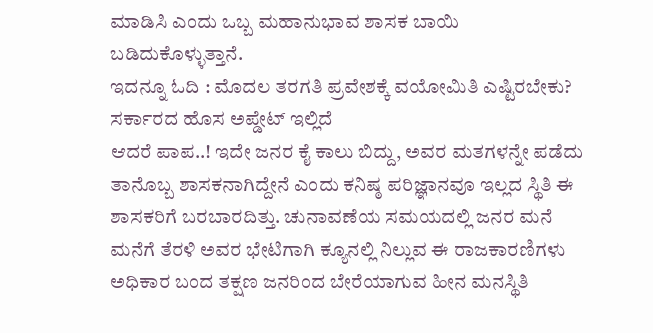ಮಾಡಿಸಿ ಎಂದು ಒಬ್ಬ ಮಹಾನುಭಾವ ಶಾಸಕ ಬಾಯಿ ಬಡಿದುಕೊಳ್ಳುತ್ತಾನೆ.
ಇದನ್ನೂ ಓದಿ : ಮೊದಲ ತರಗತಿ ಪ್ರವೇಶಕ್ಕೆ ವಯೋಮಿತಿ ಎಷ್ಟಿರಬೇಕು? ಸರ್ಕಾರದ ಹೊಸ ಅಪ್ಡೇಟ್ ಇಲ್ಲಿದೆ
ಆದರೆ ಪಾಪ..! ಇದೇ ಜನರ ಕೈ ಕಾಲು ಬಿದ್ದು, ಅವರ ಮತಗಳನ್ನೇ ಪಡೆದು ತಾನೊಬ್ಬ ಶಾಸಕನಾಗಿದ್ದೇನೆ ಎಂದು ಕನಿಷ್ಠ ಪರಿಜ್ಞಾನವೂ ಇಲ್ಲದ ಸ್ಥಿತಿ ಈ ಶಾಸಕರಿಗೆ ಬರಬಾರದಿತ್ತು. ಚುನಾವಣೆಯ ಸಮಯದಲ್ಲಿ ಜನರ ಮನೆ ಮನೆಗೆ ತೆರಳಿ ಅವರ ಭೇಟಿಗಾಗಿ ಕ್ಯೂನಲ್ಲಿ ನಿಲ್ಲುವ ಈ ರಾಜಕಾರಣಿಗಳು ಅಧಿಕಾರ ಬಂದ ತಕ್ಷಣ ಜನರಿಂದ ಬೇರೆಯಾಗುವ ಹೀನ ಮನಸ್ಥಿತಿ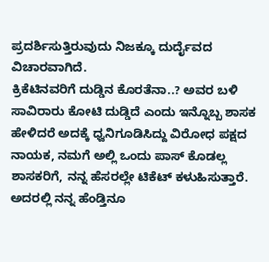ಪ್ರದರ್ಶಿಸುತ್ತಿರುವುದು ನಿಜಕ್ಕೂ ದುರ್ದೈವದ ವಿಚಾರವಾಗಿದೆ.
ಕ್ರಿಕೆಟಿನವರಿಗೆ ದುಡ್ಡಿನ ಕೊರತೆನಾ..? ಅವರ ಬಳಿ ಸಾವಿರಾರು ಕೋಟಿ ದುಡ್ಡಿದೆ ಎಂದು ಇನ್ನೊಬ್ಬ ಶಾಸಕ ಹೇಳಿದರೆ ಅದಕ್ಕೆ ಧ್ವನಿಗೂಡಿಸಿದ್ದು ವಿರೋಧ ಪಕ್ಷದ ನಾಯಕ, ನಮಗೆ ಅಲ್ಲಿ ಒಂದು ಪಾಸ್ ಕೊಡಲ್ಲ ಶಾಸಕರಿಗೆ, ನನ್ನ ಹೆಸರಲ್ಲೇ ಟಿಕೆಟ್ ಕಳುಹಿಸುತ್ತಾರೆ. ಅದರಲ್ಲಿ ನನ್ನ ಹೆಂಡ್ತಿನೂ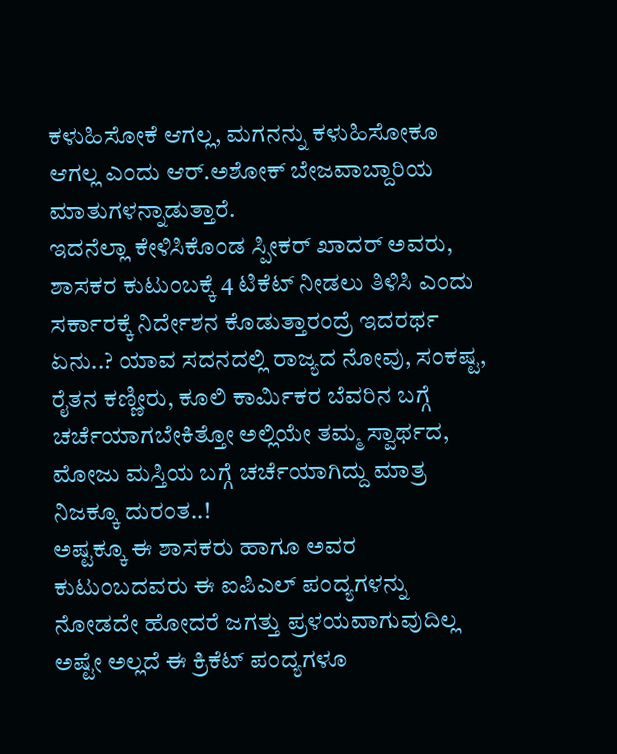ಕಳುಹಿಸೋಕೆ ಆಗಲ್ಲ, ಮಗನನ್ನು ಕಳುಹಿಸೋಕೂ ಆಗಲ್ಲ ಎಂದು ಆರ್.ಅಶೋಕ್ ಬೇಜವಾಬ್ದಾರಿಯ ಮಾತುಗಳನ್ನಾಡುತ್ತಾರೆ.
ಇದನೆಲ್ಲಾ ಕೇಳಿಸಿಕೊಂಡ ಸ್ಪೀಕರ್ ಖಾದರ್ ಅವರು, ಶಾಸಕರ ಕುಟುಂಬಕ್ಕೆ 4 ಟಿಕೆಟ್ ನೀಡಲು ತಿಳಿಸಿ ಎಂದು ಸರ್ಕಾರಕ್ಕೆ ನಿರ್ದೇಶನ ಕೊಡುತ್ತಾರಂದ್ರೆ ಇದರರ್ಥ ಏನು..? ಯಾವ ಸದನದಲ್ಲಿ ರಾಜ್ಯದ ನೋವು, ಸಂಕಷ್ಟ, ರೈತನ ಕಣ್ಣೀರು, ಕೂಲಿ ಕಾರ್ಮಿಕರ ಬೆವರಿನ ಬಗ್ಗೆ ಚರ್ಚೆಯಾಗಬೇಕಿತ್ತೋ ಅಲ್ಲಿಯೇ ತಮ್ಮ ಸ್ವಾರ್ಥದ, ಮೋಜು ಮಸ್ತಿಯ ಬಗ್ಗೆ ಚರ್ಚೆಯಾಗಿದ್ದು ಮಾತ್ರ ನಿಜಕ್ಕೂ ದುರಂತ..!
ಅಷ್ಟಕ್ಕೂ ಈ ಶಾಸಕರು ಹಾಗೂ ಅವರ ಕುಟುಂಬದವರು ಈ ಐಪಿಎಲ್ ಪಂದ್ಯಗಳನ್ನು ನೋಡದೇ ಹೋದರೆ ಜಗತ್ತು ಪ್ರಳಯವಾಗುವುದಿಲ್ಲ ಅಷ್ಟೇ ಅಲ್ಲದೆ ಈ ಕ್ರಿಕೆಟ್ ಪಂದ್ಯಗಳೂ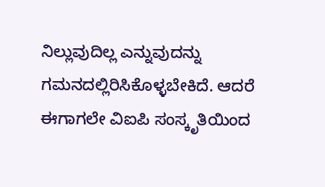ನಿಲ್ಲುವುದಿಲ್ಲ ಎನ್ನುವುದನ್ನು ಗಮನದಲ್ಲಿರಿಸಿಕೊಳ್ಳಬೇಕಿದೆ. ಆದರೆ ಈಗಾಗಲೇ ವಿಐಪಿ ಸಂಸ್ಕೃತಿಯಿಂದ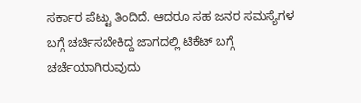ಸರ್ಕಾರ ಪೆಟ್ಟು ತಿಂದಿದೆ. ಆದರೂ ಸಹ ಜನರ ಸಮಸ್ಯೆಗಳ ಬಗ್ಗೆ ಚರ್ಚಿಸಬೇಕಿದ್ದ ಜಾಗದಲ್ಲಿ ಟಿಕೆಟ್ ಬಗ್ಗೆ ಚರ್ಚೆಯಾಗಿರುವುದು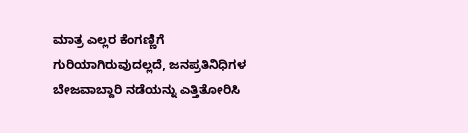ಮಾತ್ರ ಎಲ್ಲರ ಕೆಂಗಣ್ಣಿಗೆ ಗುರಿಯಾಗಿರುವುದಲ್ಲದೆ, ಜನಪ್ರತಿನಿಧಿಗಳ ಬೇಜವಾಬ್ದಾರಿ ನಡೆಯನ್ನು ಎತ್ತಿತೋರಿಸಿ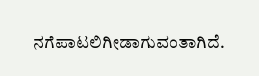ನಗೆಪಾಟಲಿಗೀಡಾಗುವಂತಾಗಿದೆ.